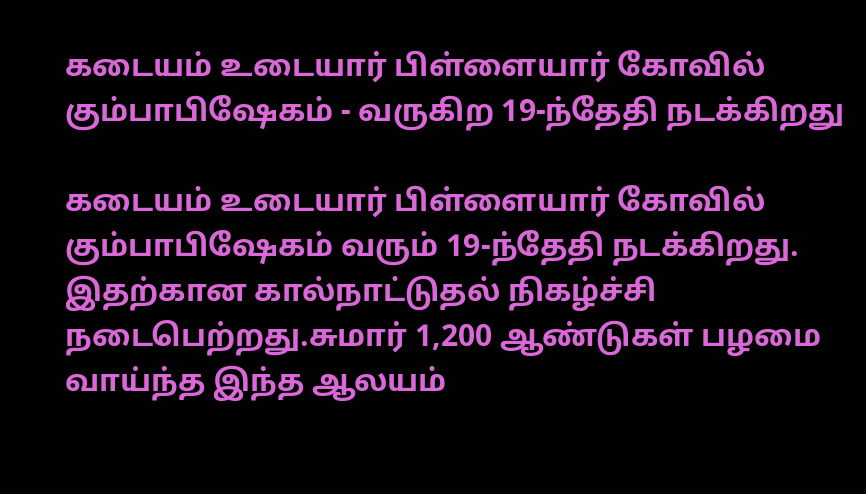கடையம் உடையார் பிள்ளையார் கோவில் கும்பாபிஷேகம் - வருகிற 19-ந்தேதி நடக்கிறது

கடையம் உடையார் பிள்ளையார் கோவில் கும்பாபிஷேகம் வரும் 19-ந்தேதி நடக்கிறது. இதற்கான கால்நாட்டுதல் நிகழ்ச்சி நடைபெற்றது.சுமார் 1,200 ஆண்டுகள் பழமை வாய்ந்த இந்த ஆலயம்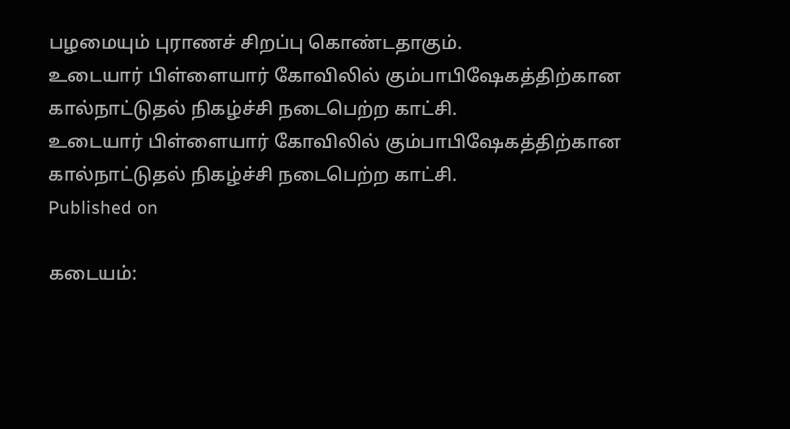பழமையும் புராணச் சிறப்பு கொண்டதாகும்.
உடையார் பிள்ளையார் கோவிலில் கும்பாபிஷேகத்திற்கான கால்நாட்டுதல் நிகழ்ச்சி நடைபெற்ற காட்சி.
உடையார் பிள்ளையார் கோவிலில் கும்பாபிஷேகத்திற்கான கால்நாட்டுதல் நிகழ்ச்சி நடைபெற்ற காட்சி.
Published on

கடையம்: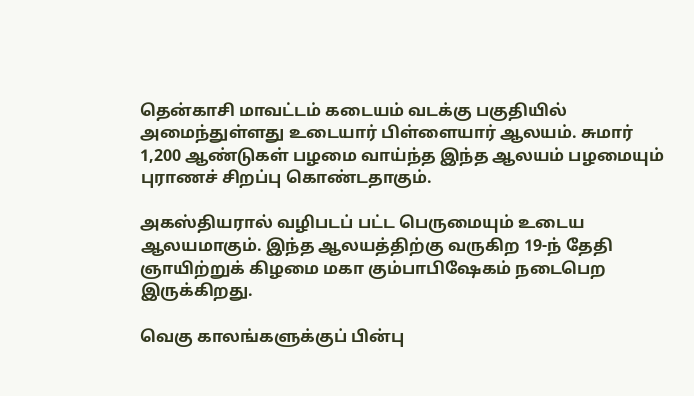தென்காசி மாவட்டம் கடையம் வடக்கு பகுதியில் அமைந்துள்ளது உடையார் பிள்ளையார் ஆலயம். சுமார் 1,200 ஆண்டுகள் பழமை வாய்ந்த இந்த ஆலயம் பழமையும் புராணச் சிறப்பு கொண்டதாகும்.

அகஸ்தியரால் வழிபடப் பட்ட பெருமையும் உடைய ஆலயமாகும். இந்த ஆலயத்திற்கு வருகிற 19-ந் தேதி ஞாயிற்றுக் கிழமை மகா கும்பாபிஷேகம் நடைபெற இருக்கிறது.

வெகு காலங்களுக்குப் பின்பு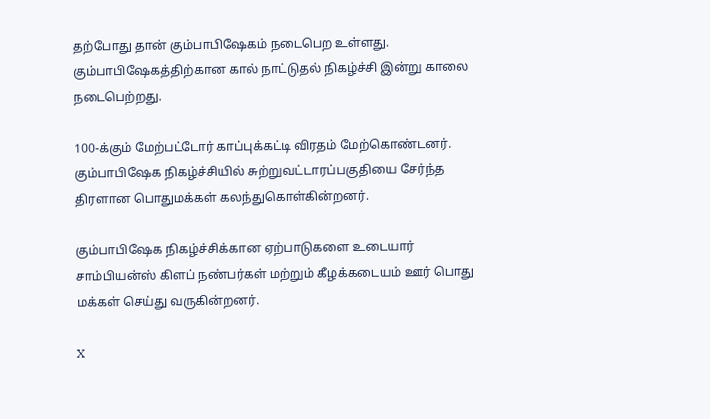தற்போது தான் கும்பாபிஷேகம் நடைபெற உள்ளது. கும்பாபிஷேகத்திற்கான கால் நாட்டுதல் நிகழ்ச்சி இன்று காலை நடைபெற்றது.

100-க்கும் மேற்பட்டோர் காப்புக்கட்டி விரதம் மேற்கொண்டனர். கும்பாபிஷேக நிகழ்ச்சியில் சுற்றுவட்டாரப்பகுதியை சேர்ந்த திரளான பொதுமக்கள் கலந்துகொள்கின்றனர்.

கும்பாபிஷேக நிகழ்ச்சிக்கான ஏற்பாடுகளை உடையார் சாம்பியன்ஸ் கிளப் நண்பர்கள் மற்றும் கீழக்கடையம் ஊர் பொது மக்கள் செய்து வருகின்றனர்.

X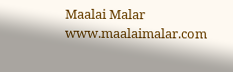Maalai Malar
www.maalaimalar.com